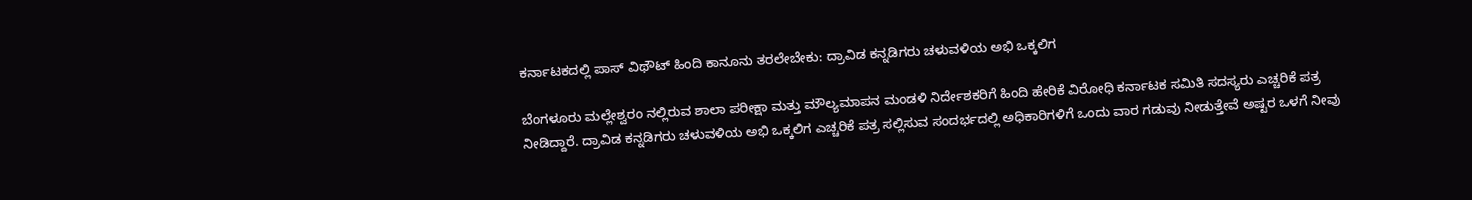ಕರ್ನಾಟಕದಲ್ಲಿ ಪಾಸ್ ವಿಥೌಟ್ ಹಿಂದಿ ಕಾನೂನು ತರಲೇಬೇಕು: ದ್ರಾವಿಡ ಕನ್ನಡಿಗರು ಚಳುವಳಿಯ ಅಭಿ ಒಕ್ಕಲಿಗ

ಬೆಂಗಳೂರು ಮಲ್ಲೇಶ್ವರಂ ನಲ್ಲಿರುವ ಶಾಲಾ ಪರೀಕ್ಷಾ ಮತ್ತು ಮೌಲ್ಯಮಾಪನ ಮಂಡಳಿ ನಿರ್ದೇಶಕರಿಗೆ ಹಿಂದಿ ಹೇರಿಕೆ ವಿರೋಧಿ ಕರ್ನಾಟಕ ಸಮಿತಿ ಸದಸ್ಯರು ಎಚ್ಚರಿಕೆ ಪತ್ರ ನೀಡಿದ್ದಾರೆ. ದ್ರಾವಿಡ ಕನ್ನಡಿಗರು ಚಳುವಳಿಯ ಅಭಿ ಒಕ್ಕಲಿಗ ಎಚ್ಚರಿಕೆ ಪತ್ರ ಸಲ್ಲಿಸುವ ಸಂದರ್ಭದಲ್ಲಿ ಅಧಿಕಾರಿಗಳಿಗೆ ಒಂದು ವಾರ ಗಡುವು ನೀಡುತ್ತೇವೆ ಅಷ್ಟರ ಒಳಗೆ ನೀವು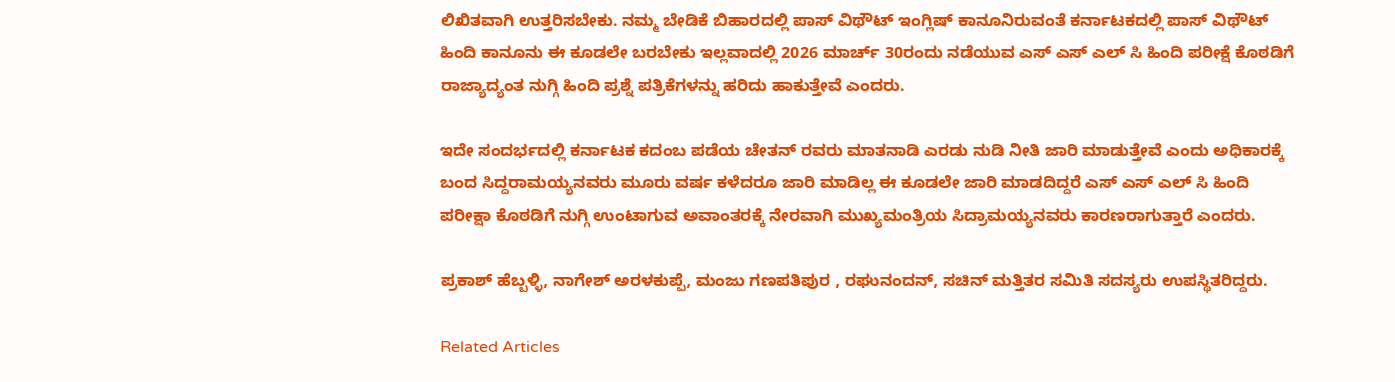ಲಿಖಿತವಾಗಿ ಉತ್ತರಿಸಬೇಕು. ನಮ್ಮ ಬೇಡಿಕೆ ಬಿಹಾರದಲ್ಲಿ ಪಾಸ್ ವಿಥೌಟ್ ಇಂಗ್ಲಿಷ್ ಕಾನೂನಿರುವಂತೆ ಕರ್ನಾಟಕದಲ್ಲಿ ಪಾಸ್ ವಿಥೌಟ್ ಹಿಂದಿ ಕಾನೂನು ಈ ಕೂಡಲೇ ಬರಬೇಕು ಇಲ್ಲವಾದಲ್ಲಿ 2026 ಮಾರ್ಚ್ 30ರಂದು ನಡೆಯುವ ಎಸ್ ಎಸ್ ಎಲ್ ಸಿ ಹಿಂದಿ ಪರೀಕ್ಷೆ ಕೊಠಡಿಗೆ ರಾಜ್ಯಾದ್ಯಂತ ನುಗ್ಗಿ ಹಿಂದಿ ಪ್ರಶ್ನೆ ಪತ್ರಿಕೆಗಳನ್ನು ಹರಿದು ಹಾಕುತ್ತೇವೆ ಎಂದರು.

ಇದೇ ಸಂದರ್ಭದಲ್ಲಿ ಕರ್ನಾಟಕ ಕದಂಬ ಪಡೆಯ ಚೇತನ್ ರವರು ಮಾತನಾಡಿ ಎರಡು ನುಡಿ ನೀತಿ ಜಾರಿ ಮಾಡುತ್ತೇವೆ ಎಂದು ಅಧಿಕಾರಕ್ಕೆ ಬಂದ ಸಿದ್ದರಾಮಯ್ಯನವರು ಮೂರು ವರ್ಷ ಕಳೆದರೂ ಜಾರಿ ಮಾಡಿಲ್ಲ ಈ ಕೂಡಲೇ ಜಾರಿ ಮಾಡದಿದ್ದರೆ ಎಸ್ ಎಸ್ ಎಲ್ ಸಿ ಹಿಂದಿ ಪರೀಕ್ಷಾ ಕೊಠಡಿಗೆ ನುಗ್ಗಿ ಉಂಟಾಗುವ ಅವಾಂತರಕ್ಕೆ ನೇರವಾಗಿ ಮುಖ್ಯಮಂತ್ರಿಯ ಸಿದ್ರಾಮಯ್ಯನವರು ಕಾರಣರಾಗುತ್ತಾರೆ ಎಂದರು.

ಪ್ರಕಾಶ್ ಹೆಬ್ಬಳ್ಳಿ, ನಾಗೇಶ್ ಅರಳಕುಪ್ಪೆ, ಮಂಜು ಗಣಪತಿಪುರ , ರಘುನಂದನ್, ಸಚಿನ್ ಮತ್ತಿತರ ಸಮಿತಿ ಸದಸ್ಯರು ಉಪಸ್ಥಿತರಿದ್ದರು.

Related Articles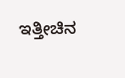ಇತ್ತೀಚಿನ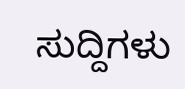ಸುದ್ದಿಗಳು